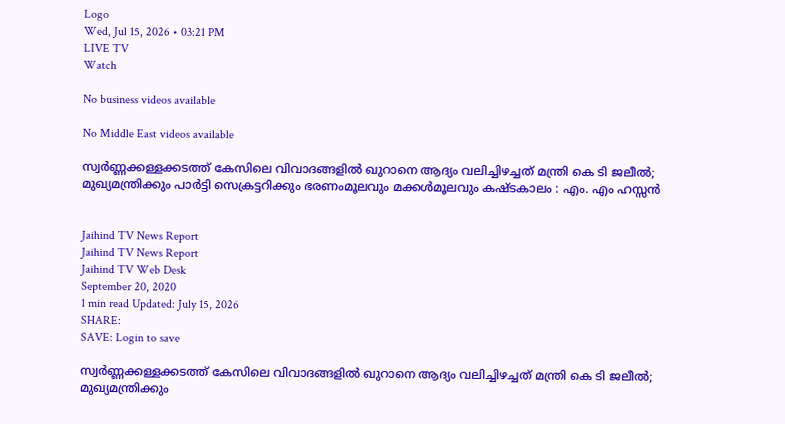Logo
Wed, Jul 15, 2026 • 03:21 PM
LIVE TV
Watch

No business videos available

No Middle East videos available

സ്വര്‍ണ്ണക്കള്ളക്കടത്ത് കേസിലെ വിവാദങ്ങളില്‍ ഖുറാനെ ആദ്യം വലിച്ചിഴച്ചത് മന്ത്രി കെ ടി ജലീല്‍; മുഖ്യമന്ത്രിക്കും പാര്‍ട്ടി സെക്രട്ടറിക്കും ഭരണംമൂലവും മക്കള്‍മൂലവും കഷ്ടകാലം : എം. എം ഹസ്സന്‍


Jaihind TV News Report
Jaihind TV News Report
Jaihind TV Web Desk
September 20, 2020
1 min read Updated: July 15, 2026
SHARE:
SAVE: Login to save

സ്വര്‍ണ്ണക്കള്ളക്കടത്ത് കേസിലെ വിവാദങ്ങളില്‍ ഖുറാനെ ആദ്യം വലിച്ചിഴച്ചത് മന്ത്രി കെ ടി ജലീല്‍; മുഖ്യമന്ത്രിക്കും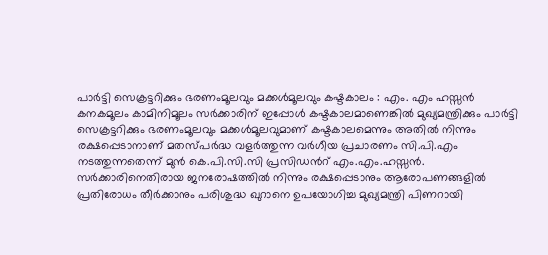പാര്‍ട്ടി സെക്രട്ടറിക്കും ഭരണംമൂലവും മക്കള്‍മൂലവും കഷ്ടകാലം : എം. എം ഹസ്സന്‍
കനകമൂലം കാമിനിമൂലം സര്‍ക്കാരിന്‌ ഇപ്പോള്‍ കഷ്ടകാലമാണെങ്കില്‍ മുഖ്യമന്ത്രിക്കും പാര്‍ട്ടി സെക്രട്ടറിക്കും ഭരണംമൂലവും മക്കള്‍മൂലവുമാണ്‌ കഷ്ടകാലമെന്നും അതില്‍ നിന്നും രക്ഷപ്പെടാനാണ്‌ മതസ്‌പര്‍ദ്ധ വളര്‍ത്തുന്ന വര്‍ഗീയ പ്രചാരണം സി.പി.എം നടത്തുന്നതെന്ന്‌ മുന്‍ കെ.പി.സി.സി പ്രസിഡന്‍റ്‌ എം.എം.ഹസ്സന്‍. സര്‍ക്കാരിനെതിരായ ജനരോഷത്തില്‍ നിന്നും രക്ഷപ്പെടാനും ആരോപണങ്ങളില്‍ പ്രതിരോധം തീര്‍ക്കാനും പരിശുദ്ധ ഖുറാനെ ഉപയോഗിച്ച മുഖ്യമന്ത്രി പിണറായി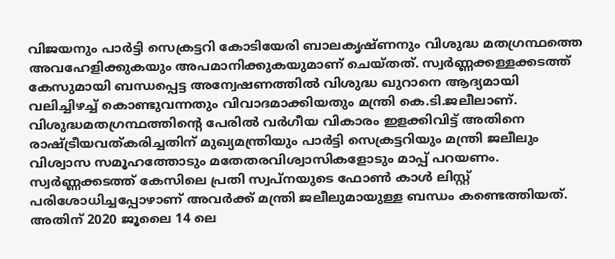വിജയനും പാര്‍ട്ടി സെക്രട്ടറി കോടിയേരി ബാലകൃഷ്‌ണനും വിശുദ്ധ മതഗ്രന്ഥത്തെ അവഹേളിക്കുകയും അപമാനിക്കുകയുമാണ്‌ ചെയ്‌തത്‌. സ്വര്‍ണ്ണക്കള്ളക്കടത്ത്‌ കേസുമായി ബന്ധപ്പെട്ട അന്വേഷണത്തില്‍ വിശുദ്ധ ഖുറാനെ ആദ്യമായി വലിച്ചിഴച്ച്‌ കൊണ്ടുവന്നതും വിവാദമാക്കിയതും മന്ത്രി കെ.ടി.ജലീലാണ്‌. വിശുദ്ധമതഗ്രന്ഥത്തിന്‍റെ പേരില്‍ വര്‍ഗീയ വികാരം ഇളക്കിവിട്ട്‌ അതിനെ രാഷ്ട്രീയവത്‌കരിച്ചതിന്‌ മുഖ്യമന്ത്രിയും പാര്‍ട്ടി സെക്രട്ടറിയും മന്ത്രി ജലീലും വിശ്വാസ സമൂഹത്തോടും മതേതരവിശ്വാസികളോടും മാപ്പ്‌ പറയണം. സ്വര്‍ണ്ണക്കടത്ത്‌ കേസിലെ പ്രതി സ്വപ്‌നയുടെ ഫോണ്‍ കാള്‍ ലിസ്റ്റ്‌ പരിശോധിച്ചപ്പോഴാണ്‌ അവര്‍ക്ക്‌ മന്ത്രി ജലീലുമായുള്ള ബന്ധം കണ്ടെത്തിയത്‌. അതിന്‌ 2020 ജൂലൈ 14 ലെ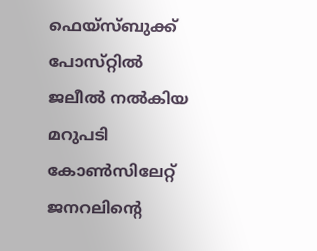ഫെയ്‌സ്‌ബുക്ക്‌ പോസ്‌റ്റില്‍ ജലീല്‍ നല്‍കിയ മറുപടി കോണ്‍സിലേറ്റ്‌ ജനറലിന്‍റെ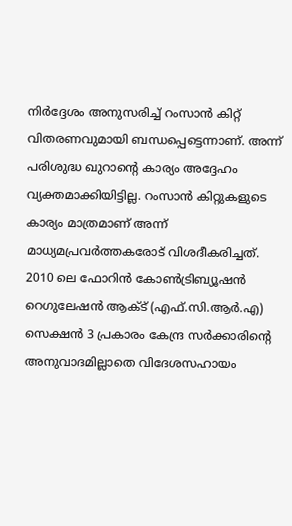നിര്‍ദ്ദേശം അനുസരിച്ച്‌ റംസാന്‍ കിറ്റ്‌ വിതരണവുമായി ബന്ധപ്പെട്ടെന്നാണ്‌. അന്ന്‌ പരിശുദ്ധ ഖുറാന്‍റെ കാര്യം അദ്ദേഹം വ്യക്തമാക്കിയിട്ടില്ല. റംസാന്‍ കിറ്റുകളുടെ കാര്യം മാത്രമാണ്‌ അന്ന്‌ മാധ്യമപ്രവര്‍ത്തകരോട്‌ വിശദീകരിച്ചത്‌. 2010 ലെ ഫോറിന്‍ കോണ്‍ട്രിബ്യൂഷന്‍ റെഗുലേഷന്‍ ആക്ട്‌ (എഫ്‌.സി.ആര്‍.എ) സെക്ഷന്‍ 3 പ്രകാരം കേന്ദ്ര സര്‍ക്കാരിന്റെ അനുവാദമില്ലാതെ വിദേശസഹായം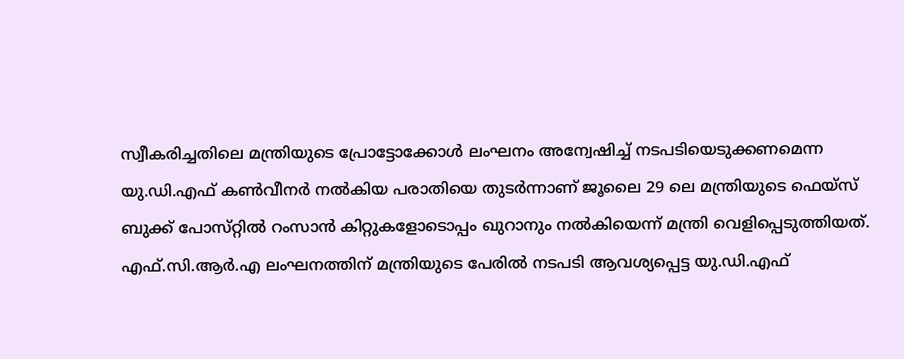സ്വീകരിച്ചതിലെ മന്ത്രിയുടെ പ്രോട്ടോക്കോള്‍ ലംഘനം അന്വേഷിച്ച്‌ നടപടിയെടുക്കണമെന്ന യു.ഡി.എഫ്‌ കണ്‍വീനര്‍ നല്‍കിയ പരാതിയെ തുടര്‍ന്നാണ്‌ ജൂലൈ 29 ലെ മന്ത്രിയുടെ ഫെയ്‌സ്‌ ബുക്ക്‌ പോസ്‌റ്റില്‍ റംസാന്‍ കിറ്റുകളോടൊപ്പം ഖുറാനും നല്‍കിയെന്ന്‌ മന്ത്രി വെളിപ്പെടുത്തിയത്‌. എഫ്‌.സി.ആര്‍.എ ലംഘനത്തിന്‌ മന്ത്രിയുടെ പേരില്‍ നടപടി ആവശ്യപ്പെട്ട യു.ഡി.എഫ്‌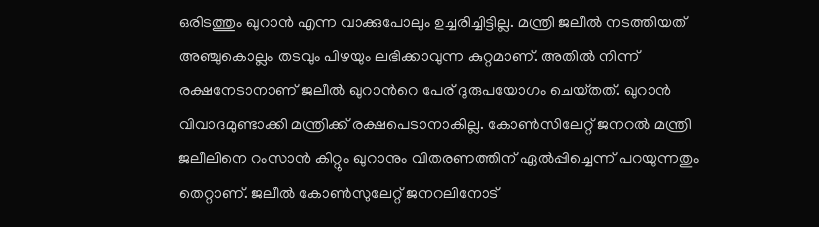ഒരിടത്തും ഖുറാന്‍ എന്ന വാക്കുപോലും ഉച്ചരിച്ചിട്ടില്ല. മന്ത്രി ജലീല്‍ നടത്തിയത്‌ അഞ്ചുകൊല്ലം തടവും പിഴയും ലഭിക്കാവുന്ന കുറ്റമാണ്‌. അതില്‍ നിന്ന്‌ രക്ഷനേടാനാണ്‌ ജലീല്‍ ഖുറാന്‍റെ പേര്‌ ദുരുപയോഗം ചെയ്‌തത്‌. ഖുറാന്‍ വിവാദമുണ്ടാക്കി മന്ത്രിക്ക്‌ രക്ഷപെടാനാകില്ല. കോണ്‍സിലേറ്റ്‌ ജനറല്‍ മന്ത്രി ജലീലിനെ റംസാന്‍ കിറ്റും ഖുറാനും വിതരണത്തിന്‌ ഏല്‍പ്പിച്ചെന്ന്‌ പറയുന്നതും തെറ്റാണ്‌. ജലീല്‍ കോണ്‍സുലേറ്റ്‌ ജനറലിനോട്‌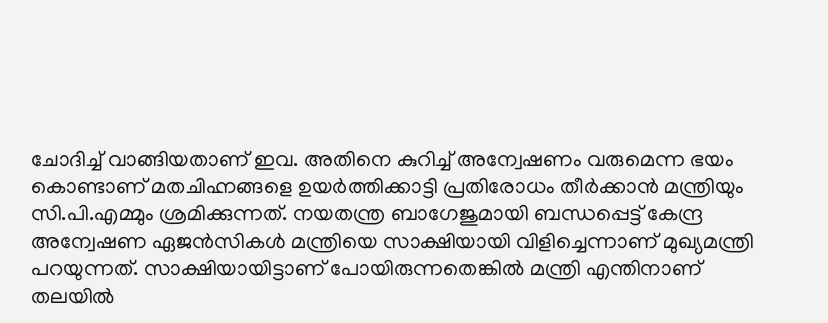ചോദിച്ച്‌ വാങ്ങിയതാണ്‌ ഇവ. അതിനെ കുറിച്ച്‌ അന്വേഷണം വരുമെന്ന ഭയം കൊണ്ടാണ്‌ മതചിഹ്നങ്ങളെ ഉയര്‍ത്തിക്കാട്ടി പ്രതിരോധം തീര്‍ക്കാന്‍ മന്ത്രിയും സി.പി.എമ്മും ശ്രമിക്കുന്നത്‌. നയതന്ത്ര ബാഗേജുമായി ബന്ധപ്പെട്ട്‌ കേന്ദ്ര അന്വേഷണ ഏജന്‍സികള്‍ മന്ത്രിയെ സാക്ഷിയായി വിളിച്ചെന്നാണ്‌ മുഖ്യമന്ത്രി പറയുന്നത്‌. സാക്ഷിയായിട്ടാണ്‌ പോയിരുന്നതെങ്കില്‍ മന്ത്രി എന്തിനാണ്‌ തലയില്‍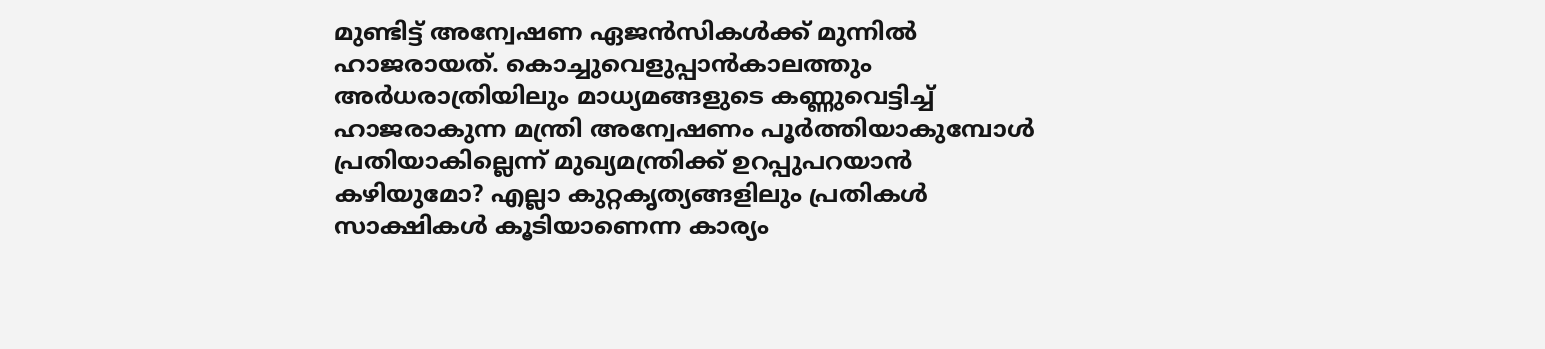മുണ്ടിട്ട്‌ അന്വേഷണ ഏജന്‍സികള്‍ക്ക്‌ മുന്നില്‍ ഹാജരായത്‌. കൊച്ചുവെളുപ്പാന്‍കാലത്തും അര്‍ധരാത്രിയിലും മാധ്യമങ്ങളുടെ കണ്ണുവെട്ടിച്ച്‌ ഹാജരാകുന്ന മന്ത്രി അന്വേഷണം പൂര്‍ത്തിയാകുമ്പോള്‍ പ്രതിയാകില്ലെന്ന്‌ മുഖ്യമന്ത്രിക്ക്‌ ഉറപ്പുപറയാന്‍ കഴിയുമോ? എല്ലാ കുറ്റകൃത്യങ്ങളിലും പ്രതികള്‍ സാക്ഷികള്‍ കൂടിയാണെന്ന കാര്യം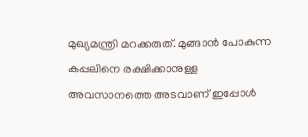മുഖ്യമന്ത്രി മറക്കരുത്‌. മുങ്ങാന്‍ പോകുന്ന കപ്പലിനെ രക്ഷിക്കാനുള്ള അവസാനത്തെ അടവാണ്‌ ഇപ്പോള്‍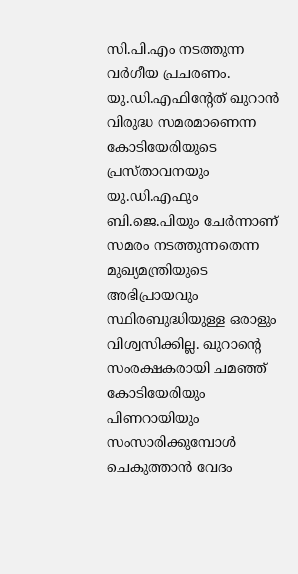സി.പി.എം നടത്തുന്ന വര്‍ഗീയ പ്രചരണം. യു.ഡി.എഫിന്‍റേത്‌ ഖുറാന്‍ വിരുദ്ധ സമരമാണെന്ന കോടിയേരിയുടെ പ്രസ്‌താവനയും യു.ഡി.എഫും ബി.ജെ.പിയും ചേര്‍ന്നാണ്‌ സമരം നടത്തുന്നതെന്ന മുഖ്യമന്ത്രിയുടെ അഭിപ്രായവും സ്ഥിരബുദ്ധിയുള്ള ഒരാളും വിശ്വസിക്കില്ല. ഖുറാന്‍റെ സംരക്ഷകരായി ചമഞ്ഞ്‌ കോടിയേരിയും പിണറായിയും സംസാരിക്കുമ്പോള്‍ ചെകുത്താന്‍ വേദം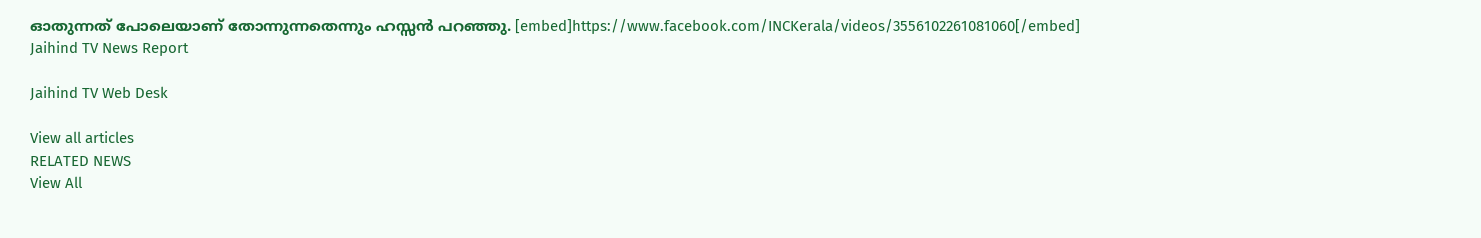ഓതുന്നത്‌ പോലെയാണ്‌ തോന്നുന്നതെന്നും ഹസ്സന്‍ പറഞ്ഞു. [embed]https://www.facebook.com/INCKerala/videos/3556102261081060[/embed]
Jaihind TV News Report

Jaihind TV Web Desk

View all articles
RELATED NEWS
View All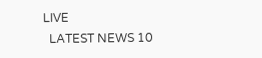LIVE
  LATEST NEWS 10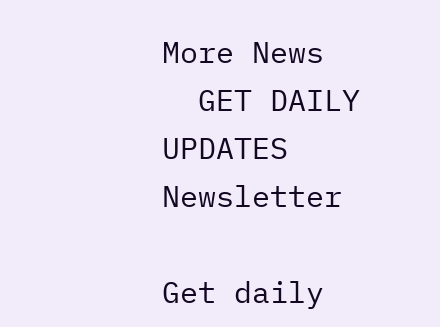More News
  GET DAILY UPDATES
Newsletter

Get daily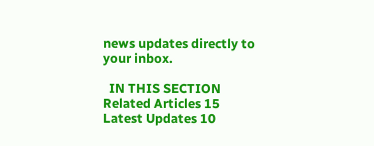news updates directly to your inbox.

  IN THIS SECTION
Related Articles 15
Latest Updates 10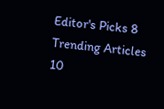Editor's Picks 8
Trending Articles 10